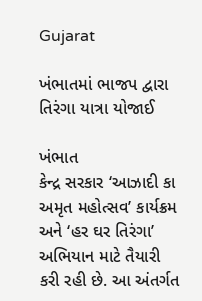Gujarat

ખંભાતમાં ભાજપ દ્વારા તિરંગા યાત્રા યોજાઈ

ખંભાત
કેન્દ્ર સરકાર ‘આઝાદી કા અમૃત મહોત્સવ’ કાર્યક્રમ અને ‘હર ઘર તિરંગા’ અભિયાન માટે તૈયારી કરી રહી છે. આ અંતર્ગત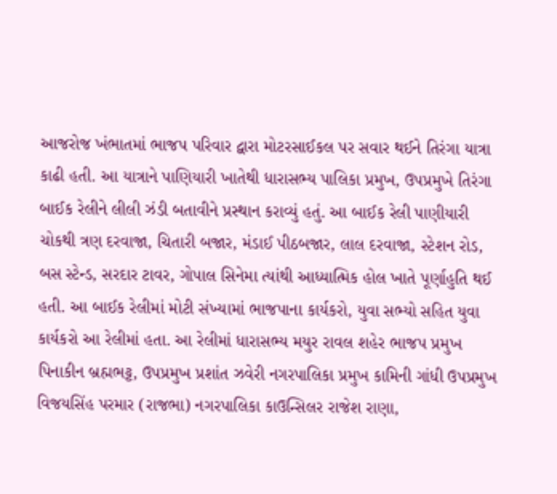આજરોજ ખંભાતમાં ભાજપ પરિવાર દ્વારા મોટરસાઈકલ પર સવાર થઈને તિરંગા યાત્રા કાઢી હતી. આ યાત્રાને પાણિયારી ખાતેથી ધારાસભ્ય પાલિકા પ્રમુખ, ઉપપ્રમુખે તિરંગા બાઈક રેલીને લીલી ઝંડી બતાવીને પ્રસ્થાન કરાવ્યું હતું. આ બાઈક રેલી પાણીયારી ચોકથી ત્રણ દરવાજા, ચિતારી બજાર, મંડાઈ પીઠબજાર, લાલ દરવાજા, સ્ટેશન રોડ, બસ સ્ટેન્ડ, સરદાર ટાવર, ગોપાલ સિનેમા ત્યાંથી આધ્યાત્મિક હોલ ખાતે પૂર્ણાહુતિ થઈ હતી. આ બાઈક રેલીમાં મોટી સંખ્યામાં ભાજપાના કાર્યકરો, યુવા સભ્યો સહિત યુવા કાર્યકરો આ રેલીમાં હતા. આ રેલીમાં ધારાસભ્ય મયુર રાવલ શહેર ભાજપ પ્રમુખ પિનાકીન બ્રહ્મભટ્ટ, ઉપપ્રમુખ પ્રશાંત ઝવેરી નગરપાલિકા પ્રમુખ કામિની ગાંધી ઉપપ્રમુખ વિજયસિંહ પરમાર (રાજભા) નગરપાલિકા કાઉન્સિલર રાજેશ રાણા,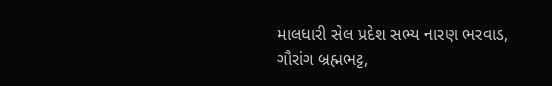માલધારી સેલ પ્રદેશ સભ્ય નારણ ભરવાડ, ગૌરાંગ બ્રહ્મભટ્ટ,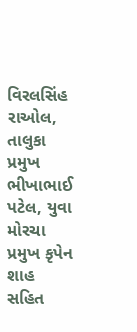વિરલસિંહ રાઓલ, તાલુકા પ્રમુખ ભીખાભાઈ પટેલ, યુવા મોરચા પ્રમુખ કૃપેન શાહ સહિત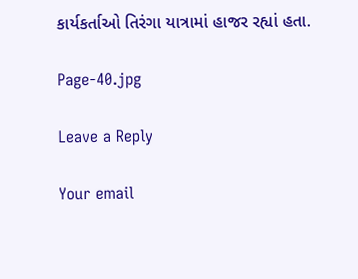કાર્યકર્તાઓ તિરંગા યાત્રામાં હાજર રહ્યાં હતા.

Page-40.jpg

Leave a Reply

Your email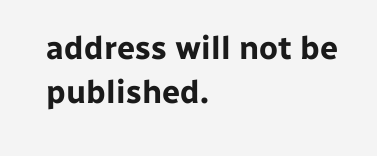address will not be published.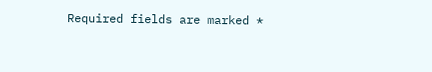Required fields are marked *